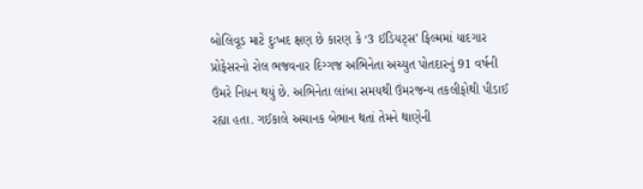બોલિવૂડ માટે દુઃખદ ક્ષણ છે કારણ કે ‘3 ઈડિયટ્સ’ ફિલ્મમાં યાદગાર પ્રોફેસરનો રોલ ભજવનાર દિગ્ગજ અભિનેતા અચ્યુત પોતદારનું 91 વર્ષની ઉંમરે નિધન થયું છે. અભિનેતા લાંબા સમયથી ઉંમરજન્ય તકલીફોથી પીડાઈ રહ્યા હતા. ગઈકાલે અચાનક બેભાન થતાં તેમને થાણેની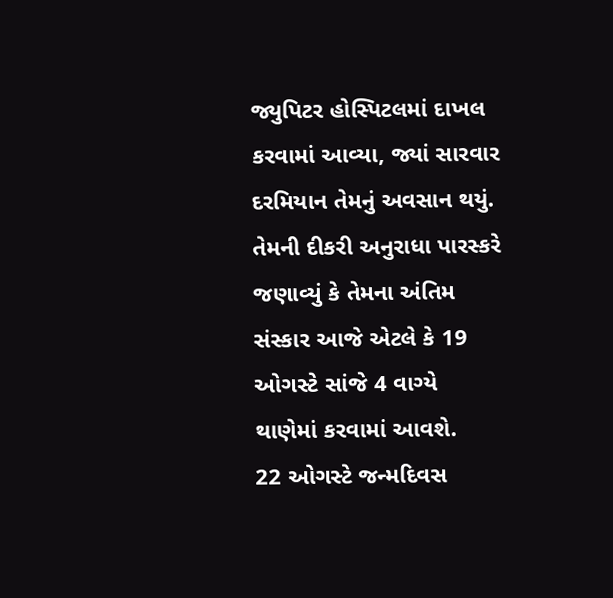જ્યુપિટર હોસ્પિટલમાં દાખલ કરવામાં આવ્યા, જ્યાં સારવાર દરમિયાન તેમનું અવસાન થયું. તેમની દીકરી અનુરાધા પારસ્કરે જણાવ્યું કે તેમના અંતિમ સંસ્કાર આજે એટલે કે 19 ઓગસ્ટે સાંજે 4 વાગ્યે થાણેમાં કરવામાં આવશે.
22 ઓગસ્ટે જન્મદિવસ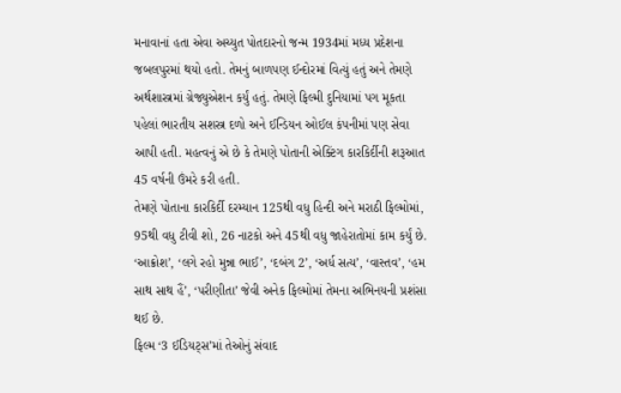મનાવાનાં હતા એવા અચ્યુત પોતદારનો જન્મ 1934માં મધ્ય પ્રદેશના જબલપુરમાં થયો હતો. તેમનું બાળપણ ઈન્દોરમાં વિત્યું હતું અને તેમણે અર્થશાસ્ત્રમાં ગ્રેજ્યુએશન કર્યું હતું. તેમણે ફિલ્મી દુનિયામાં પગ મૂકતા પહેલાં ભારતીય સશસ્ત્ર દળો અને ઈન્ડિયન ઓઈલ કંપનીમાં પણ સેવા આપી હતી. મહત્વનું એ છે કે તેમણે પોતાની એક્ટિંગ કારકિર્દીની શરૂઆત 45 વર્ષની ઉંમરે કરી હતી.
તેમણે પોતાના કારકિર્દી દરમ્યાન 125થી વધુ હિન્દી અને મરાઠી ફિલ્મોમાં, 95થી વધુ ટીવી શો, 26 નાટકો અને 45થી વધુ જાહેરાતોમાં કામ કર્યું છે. ‘આક્રોશ’, ‘લગે રહો મુન્ના ભાઈ’, ‘દબંગ 2’, ‘અર્ધ સત્ય’, ‘વાસ્તવ’, ‘હમ સાથ સાથ હૈં’, ‘પરીણીતા’ જેવી અનેક ફિલ્મોમાં તેમના અભિનયની પ્રશંસા થઈ છે.
ફિલ્મ ‘3 ઈડિયટ્સ’માં તેઓનું સંવાદ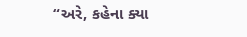“અરે, કહેના ક્યા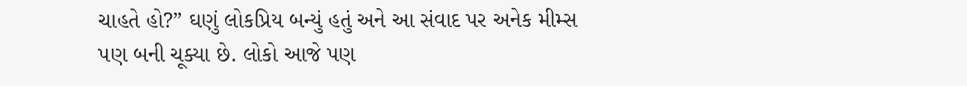ચાહતે હો?” ઘણું લોકપ્રિય બન્યું હતું અને આ સંવાદ પર અનેક મીમ્સ પણ બની ચૂક્યા છે. લોકો આજે પણ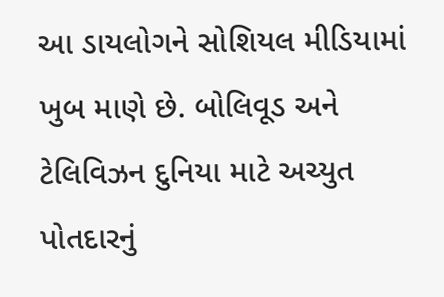આ ડાયલોગને સોશિયલ મીડિયામાં ખુબ માણે છે. બોલિવૂડ અને ટેલિવિઝન દુનિયા માટે અચ્યુત પોતદારનું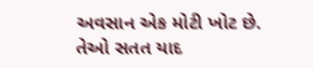અવસાન એક મોટી ખોટ છે. તેઓ સતત યાદ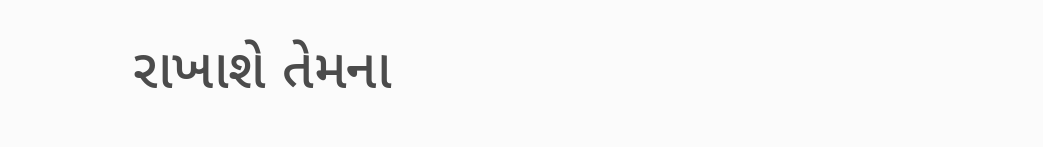રાખાશે તેમના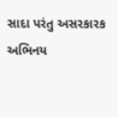સાદા પરંતુ અસરકારક અભિનય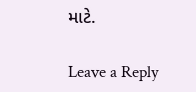માટે.

Leave a Reply